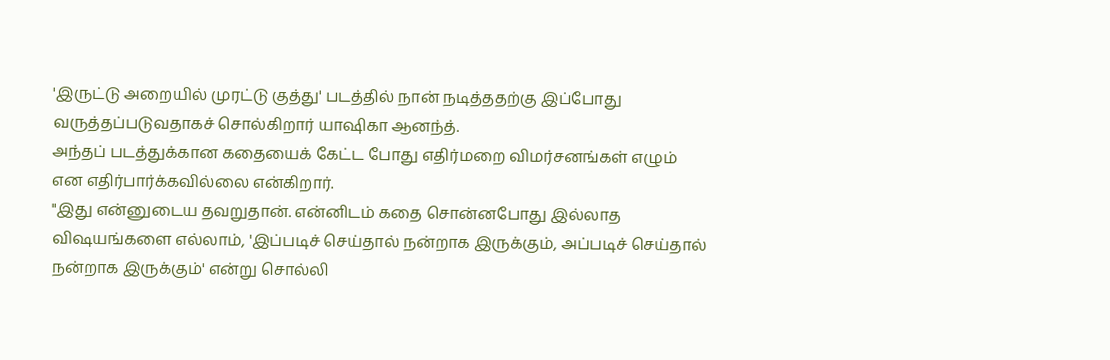'இருட்டு அறையில் முரட்டு குத்து' படத்தில் நான் நடித்ததற்கு இப்போது வருத்தப்படுவதாகச் சொல்கிறார் யாஷிகா ஆனந்த்.
அந்தப் படத்துக்கான கதையைக் கேட்ட போது எதிர்மறை விமர்சனங்கள் எழும் என எதிர்பார்க்கவில்லை என்கிறார்.
"இது என்னுடைய தவறுதான். என்னிடம் கதை சொன்னபோது இல்லாத விஷயங்களை எல்லாம், 'இப்படிச் செய்தால் நன்றாக இருக்கும், அப்படிச் செய்தால் நன்றாக இருக்கும்' என்று சொல்லி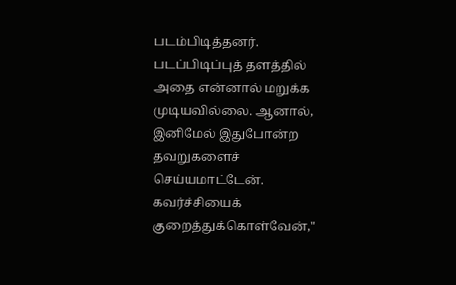படம்பிடித்தனர். படப்பிடிப்புத் தளத்தில் அதை என்னால் மறுக்க முடியவில்லை. ஆனால், இனிமேல் இதுபோன்ற தவறுகளைச் செய்யமாட்டேன். கவர்ச்சியைக் குறைத்துக்கொள்வேன்,"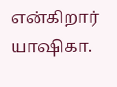என்கிறார் யாஷிகா.